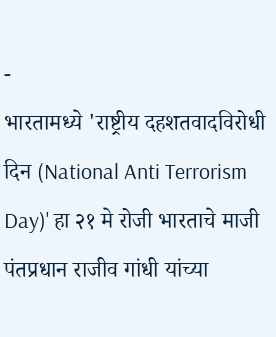-
भारतामध्ये 'राष्ट्रीय दहशतवादविरोधी दिन (National Anti Terrorism Day)' हा २१ मे रोजी भारताचे माजी पंतप्रधान राजीव गांधी यांच्या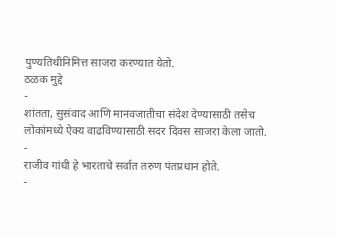पुण्यतिथीनिमित्त साजरा करण्यात येतो.
ठळक मुद्दे
-
शांतता, सुसंवाद आणि मानवजातीचा संदेश देण्यासाठी तसेच लोकांमध्ये ऐक्य वाढविण्यासाठी सदर दिवस साजरा केला जातो.
-
राजीव गांधी हे भारताचे सर्वात तरुण पंतप्रधान होते.
-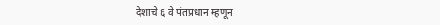देशाचे ६ वे पंतप्रधान म्हणून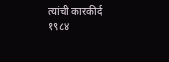त्यांची कारकीर्द १९८४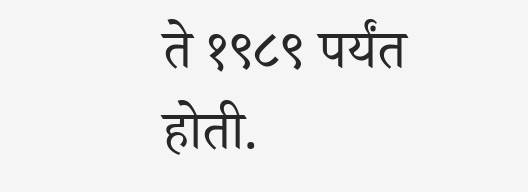ते १९८९ पर्यंत होती.